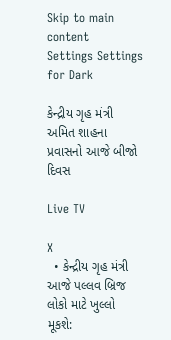Skip to main content
Settings Settings for Dark

કેન્દ્રીય ગૃહ મંત્રી અમિત શાહના પ્રવાસનો આજે બીજો દિવસ

Live TV

X
  • કેન્દ્રીય ગૃહ મંત્રી આજે પલ્લવ બ્રિજ લોકો માટે ખુલ્લો મૂકશે: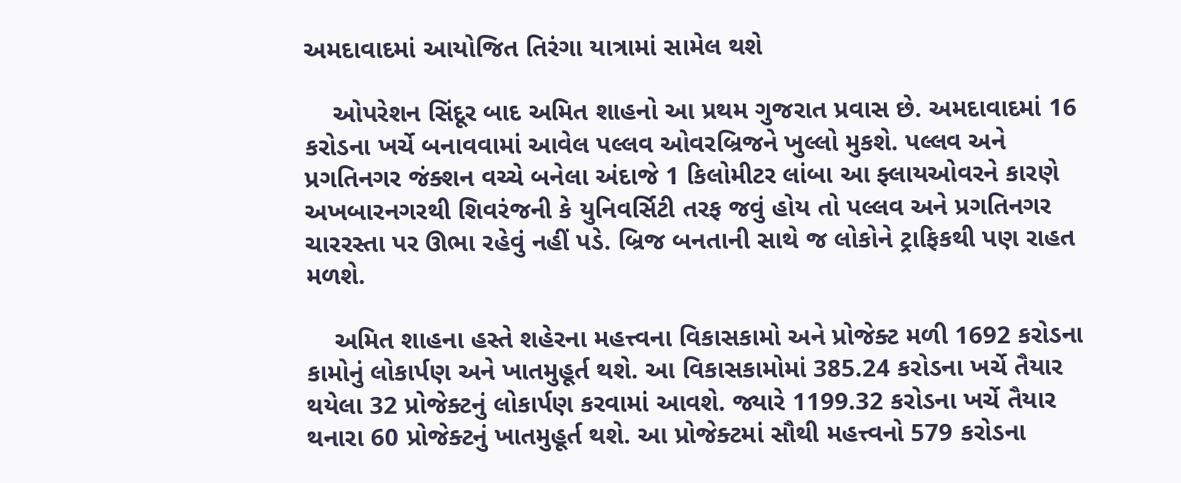અમદાવાદમાં આયોજિત તિરંગા યાત્રામાં સામેલ થશે

    ઓપરેશન સિંદૂર બાદ અમિત શાહનો આ પ્રથમ ગુજરાત પ્રવાસ છે. અમદાવાદમાં 16 કરોડના ખર્ચે બનાવવામાં આવેલ પલ્લવ ઓવરબ્રિજને ખુલ્લો મુકશે. પલ્લવ અને પ્રગતિનગર જંક્શન વચ્ચે બનેલા અંદાજે 1 કિલોમીટર લાંબા આ ફ્લાયઓવરને કારણે અખબારનગરથી શિવરંજની કે યુનિવર્સિટી તરફ જવું હોય તો પલ્લવ અને પ્રગતિનગર ચારરસ્તા પર ઊભા રહેવું નહીં પડે. બ્રિજ બનતાની સાથે જ લોકોને ટ્રાફિકથી પણ રાહત મળશે.

    અમિત શાહના હસ્તે શહેરના મહત્ત્વના વિકાસકામો અને પ્રોજેક્ટ મળી 1692 કરોડના કામોનું લોકાર્પણ અને ખાતમુહૂર્ત થશે. આ વિકાસકામોમાં 385.24 કરોડના ખર્ચે તૈયાર થયેલા 32 પ્રોજેક્ટનું લોકાર્પણ કરવામાં આવશે. જ્યારે 1199.32 કરોડના ખર્ચે તૈયાર થનારા 60 પ્રોજેક્ટનું ખાતમુહૂર્ત થશે. આ પ્રોજેક્ટમાં સૌથી મહત્ત્વનો 579 કરોડના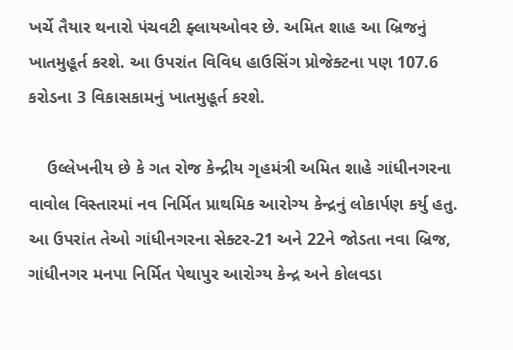ખર્ચે તૈયાર થનારો પંચવટી ફ્લાયઓવર છે. અમિત શાહ આ બ્રિજનું ખાતમુહૂર્ત કરશે. આ ઉપરાંત વિવિધ હાઉસિંગ પ્રોજેક્ટના પણ 107.6 કરોડના 3 વિકાસકામનું ખાતમુહૂર્ત કરશે.

    ઉલ્લેખનીય છે કે ગત રોજ કેન્દ્રીય ગૃહમંત્રી અમિત શાહે ગાંધીનગરના વાવોલ વિસ્તારમાં નવ નિર્મિત પ્રાથમિક આરોગ્ય કેન્દ્રનું લોકાર્પણ કર્યુ હતુ. આ ઉપરાંત તેઓ ગાંધીનગરના સેક્ટર-21 અને 22ને જોડતા નવા બ્રિજ, ગાંધીનગર મનપા નિર્મિત પેથાપુર આરોગ્ય કેન્દ્ર અને કોલવડા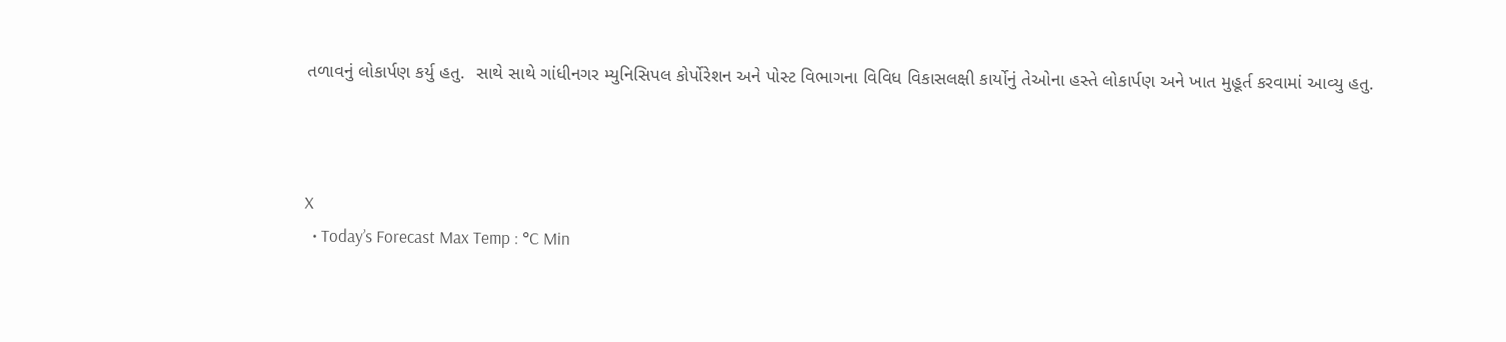તળાવનું લોકાર્પણ કર્યુ હતુ.  સાથે સાથે ગાંધીનગર મ્યુનિસિપલ કોર્પોરેશન અને પોસ્ટ વિભાગના વિવિધ વિકાસલક્ષી કાર્યોનું તેઓના હસ્તે લોકાર્પણ અને ખાત મુહૂર્ત કરવામાં આવ્યુ હતુ.



X
  • Today’s Forecast Max Temp : °C Min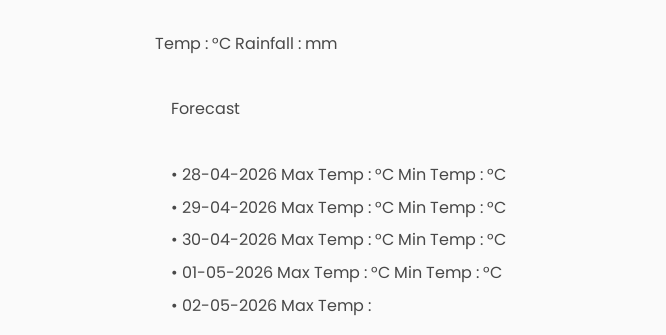Temp : °C Rainfall : mm

    Forecast

    • 28-04-2026 Max Temp : °C Min Temp : °C
    • 29-04-2026 Max Temp : °C Min Temp : °C
    • 30-04-2026 Max Temp : °C Min Temp : °C
    • 01-05-2026 Max Temp : °C Min Temp : °C
    • 02-05-2026 Max Temp :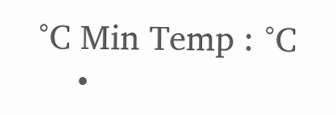°C Min Temp : °C
    •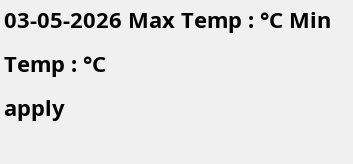03-05-2026 Max Temp : °C Min Temp : °C
apply